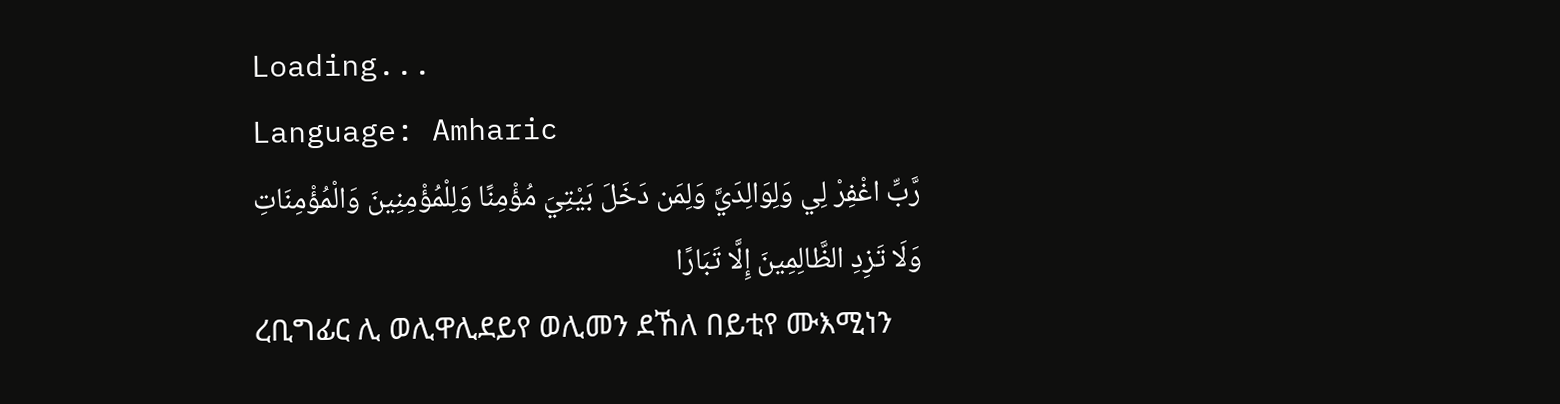Loading...
Language: Amharic
رَّبِّ اغْفِرْ لِي وَلِوَالِدَيَّ وَلِمَن دَخَلَ بَيْتِيَ مُؤْمِنًا وَلِلْمُؤْمِنِينَ وَالْمُؤْمِنَاتِ وَلَا تَزِدِ الظَّالِمِينَ إِلَّا تَبَارًا
ረቢግፊር ሊ ወሊዋሊደይየ ወሊመን ደኸለ በይቲየ ሙእሚነን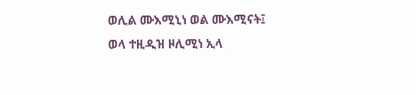ወሊል ሙእሚኒነ ወል ሙእሚናት፤ ወላ ተዚዲዝ ዞሊሚነ ኢላ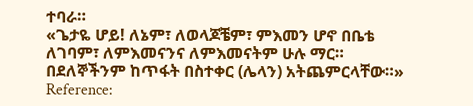ተባራ።
«ጌታዬ ሆይ! ለኔም፣ ለወላጆቼም፣ ምእመን ሆኖ በቤቴ ለገባም፣ ለምእመናንና ለምእመናትም ሁሉ ማር። በደለኞችንም ከጥፋት በስተቀር (ሌላን) አትጨምርላቸው።»
Reference: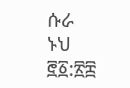ሱራ ኑህ ፸፩:፳፰